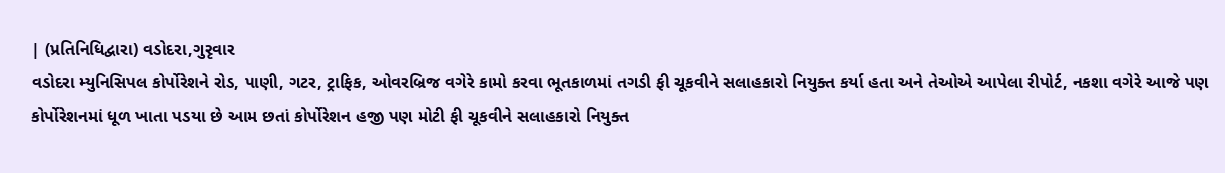| (પ્રતિનિધિદ્વારા) વડોદરા,ગુરૃવાર
વડોદરા મ્યુનિસિપલ કોર્પોરેશને રોડ, પાણી, ગટર, ટ્રાફિક, ઓવરબ્રિજ વગેરે કામો કરવા ભૂતકાળમાં તગડી ફી ચૂકવીને સલાહકારો નિયુક્ત કર્યા હતા અને તેઓએ આપેલા રીપોર્ટ, નકશા વગેરે આજે પણ કોર્પોરેશનમાં ધૂળ ખાતા પડયા છે આમ છતાં કોર્પોરેશન હજી પણ મોટી ફી ચૂકવીને સલાહકારો નિયુક્ત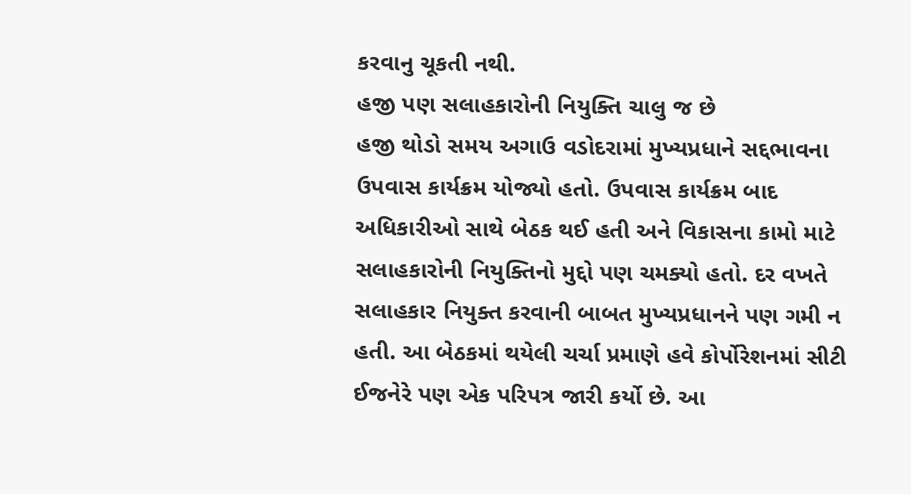કરવાનુ ચૂકતી નથી.
હજી પણ સલાહકારોની નિયુક્તિ ચાલુ જ છે
હજી થોડો સમય અગાઉ વડોદરામાં મુખ્યપ્રધાને સદ્દભાવના ઉપવાસ કાર્યક્રમ યોજ્યો હતો. ઉપવાસ કાર્યક્રમ બાદ અધિકારીઓ સાથે બેઠક થઈ હતી અને વિકાસના કામો માટે સલાહકારોની નિયુક્તિનો મુદ્દો પણ ચમક્યો હતો. દર વખતે સલાહકાર નિયુક્ત કરવાની બાબત મુખ્યપ્રધાનને પણ ગમી ન હતી. આ બેઠકમાં થયેલી ચર્ચા પ્રમાણે હવે કોર્પોરેશનમાં સીટી ઈજનેરે પણ એક પરિપત્ર જારી કર્યો છે. આ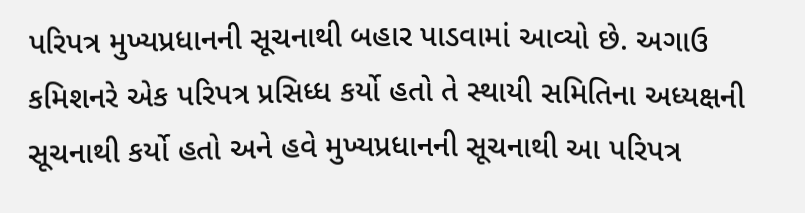પરિપત્ર મુખ્યપ્રધાનની સૂચનાથી બહાર પાડવામાં આવ્યો છે. અગાઉ કમિશનરે એક પરિપત્ર પ્રસિધ્ધ કર્યો હતો તે સ્થાયી સમિતિના અધ્યક્ષની સૂચનાથી કર્યો હતો અને હવે મુખ્યપ્રધાનની સૂચનાથી આ પરિપત્ર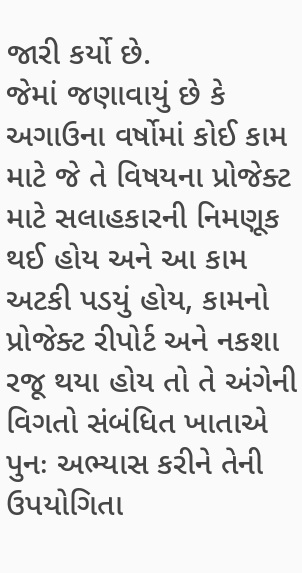જારી કર્યો છે.
જેમાં જણાવાયું છે કે અગાઉના વર્ષોમાં કોઈ કામ માટે જે તે વિષયના પ્રોજેક્ટ માટે સલાહકારની નિમણૂક થઈ હોય અને આ કામ અટકી પડયું હોય, કામનો પ્રોજેક્ટ રીપોર્ટ અને નકશા રજૂ થયા હોય તો તે અંગેની વિગતો સંબંધિત ખાતાએ પુનઃ અભ્યાસ કરીને તેની ઉપયોગિતા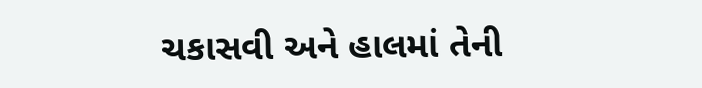ચકાસવી અને હાલમાં તેની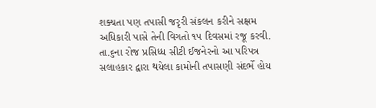શક્યતા પણ તપાસી જરૃરી સંકલન કરીને સક્ષમ અધિકારી પાસે તેની વિગતો ૧૫ દિવસમાં રજૂ કરવી. તા.૬ના રોજ પ્રસિધ્ધ સીટી ઈજનેરનો આ પરિપત્ર સલાહકાર દ્વારા થયેલા કામોની તપાસણી સંદર્ભે હોય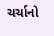ચર્ચાનો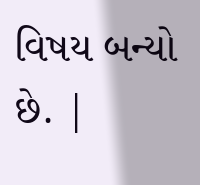વિષય બન્યો છે. |